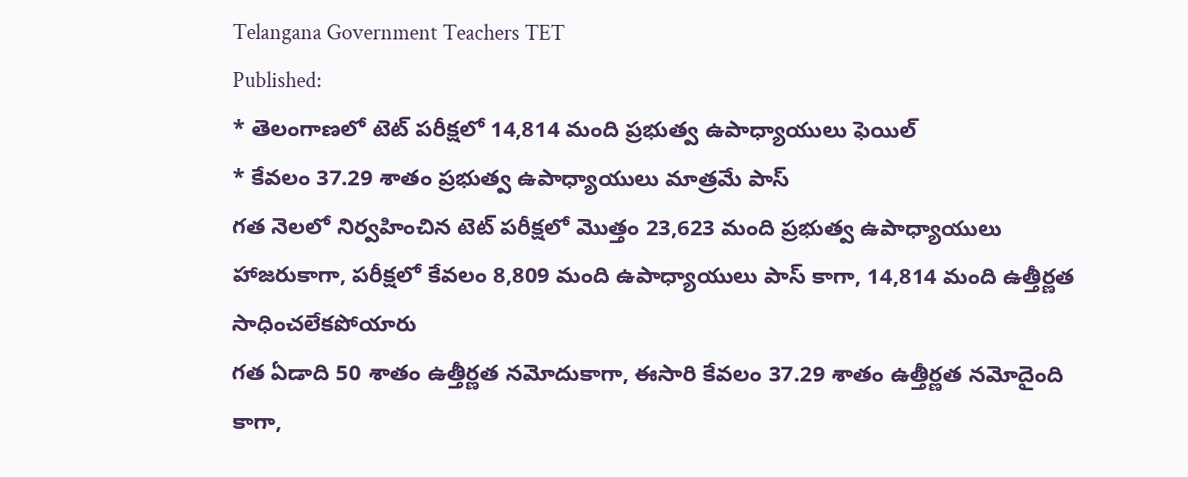Telangana Government Teachers TET
Published:
* తెలంగాణలో టెట్ పరీక్షలో 14,814 మంది ప్రభుత్వ ఉపాధ్యాయులు ఫెయిల్
* కేవలం 37.29 శాతం ప్రభుత్వ ఉపాధ్యాయులు మాత్రమే పాస్
గత నెలలో నిర్వహించిన టెట్ పరీక్షలో మొత్తం 23,623 మంది ప్రభుత్వ ఉపాధ్యాయులు హాజరుకాగా, పరీక్షలో కేవలం 8,809 మంది ఉపాధ్యాయులు పాస్ కాగా, 14,814 మంది ఉత్తీర్ణత సాధించలేకపోయారు
గత ఏడాది 50 శాతం ఉత్తీర్ణత నమోదుకాగా, ఈసారి కేవలం 37.29 శాతం ఉత్తీర్ణత నమోదైంది
కాగా,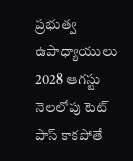ప్రభుత్వ ఉపాధ్యాయులు 2028 ఆగస్టు నెలలోపు టెట్ పాస్ కాకపోతే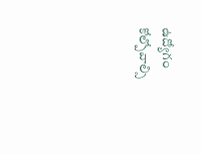ఉద్యోగం కోల్పోవాల్సి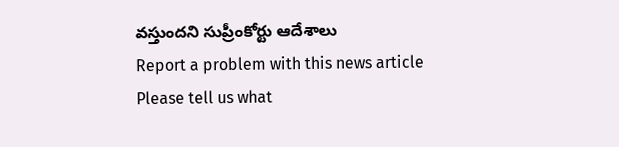వస్తుందని సుప్రీంకోర్టు ఆదేశాలు
Report a problem with this news article
Please tell us what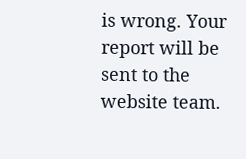is wrong. Your report will be sent to the website team.